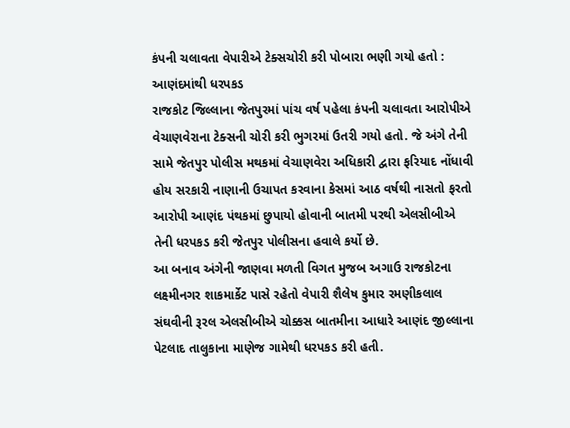કંપની ચલાવતા વેપારીએ ટેક્સચોરી કરી પોબારા ભણી ગયો હતો : આણંદમાંથી ધરપકડ
રાજકોટ જિલ્લાના જેતપુરમાં પાંચ વર્ષ પહેલા કંપની ચલાવતા આરોપીએ વેચાણવેરાના ટેક્સની ચોરી કરી ભુગરમાં ઉતરી ગયો હતો. જે અંગે તેની સામે જેતપુર પોલીસ મથકમાં વેચાણવેરા અધિકારી દ્વારા ફરિયાદ નોંધાવી હોય સરકારી નાણાની ઉચાપત કરવાના કેસમાં આઠ વર્ષથી નાસતો ફરતો આરોપી આણંદ પંથકમાં છુપાયો હોવાની બાતમી પરથી એલસીબીએ તેની ધરપકડ કરી જેતપુર પોલીસના હવાલે કર્યો છે.
આ બનાવ અંગેની જાણવા મળતી વિગત મુજબ અગાઉ રાજકોટના લક્ષ્મીનગર શાકમાર્કેટ પાસે રહેતો વેપારી શૈલેષ કુમાર રમણીકલાલ સંઘવીની રૂરલ એલસીબીએ ચોક્કસ બાતમીના આધારે આણંદ જીલ્લાના પેટલાદ તાલુકાના માણેજ ગામેથી ધરપકડ કરી હતી.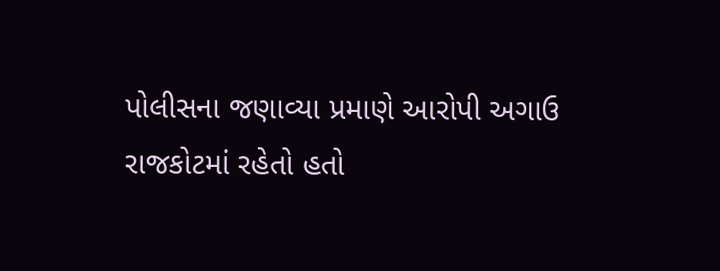પોલીસના જણાવ્યા પ્રમાણે આરોપી અગાઉ રાજકોટમાં રહેતો હતો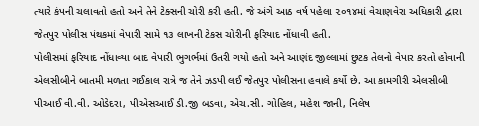ત્યારે કંપની ચલાવતો હતો અને તેને ટેક્સની ચોરી કરી હતી. જે અંગે આઠ વર્ષ પહેલા ૨૦૧૪માં વેચાણવેરા અધિકારી દ્વારા જેતપુર પોલીસ પંથકમાં વેપારી સામે ૧૩ લાખની ટેકસ ચોરીની ફરિયાદ નોંધાવી હતી.
પોલીસમાં ફરિયાદ નોંધાવ્યા બાદ વેપારી ભુગર્ભમાં ઉતરી ગયો હતો અને આણંદ જીલ્લામાં છુટક તેલનો વેપાર કરતો હોવાની એલસીબીને બાતમી મળતા ગઈકાલ રાત્રે જ તેને ઝડપી લઈ જેતપુર પોલીસના હવાલે કર્યો છે. આ કામગીરી એલસીબી પીઆઈ વી.વી. ઓડેદરા, પીએસઆઈ ડી.જી બડવા, એચ.સી. ગોહિલ, મહેશ જાની, નિલેષ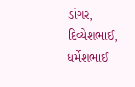ડાંગર, દિવ્યેશભાઈ, ધર્મેશભાઈ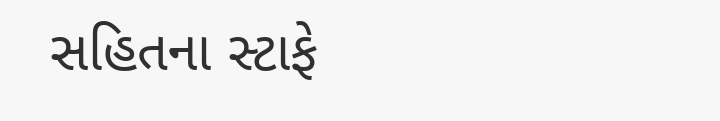સહિતના સ્ટાફે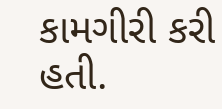કામગીરી કરી હતી.